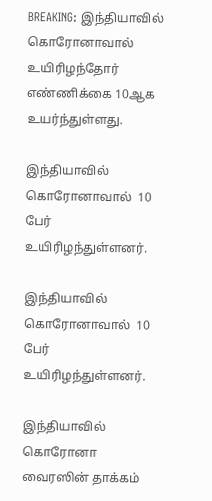BREAKING: இந்தியாவில் கொரோனாவால் உயிரிழந்தோர் எண்ணிக்கை 10ஆக உயர்ந்துள்ளது.

இந்தியாவில் கொரோனாவால்  10 பேர்  உயிரிழந்துள்ளனர்.

இந்தியாவில் கொரோனாவால்  10 பேர்  உயிரிழந்துள்ளனர்.

இந்தியாவில் கொரோனா வைரஸின் தாக்கம்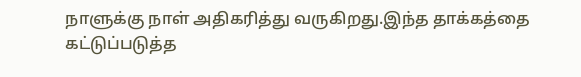நாளுக்கு நாள் அதிகரித்து வருகிறது.இந்த தாக்கத்தை கட்டுப்படுத்த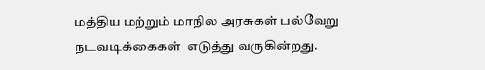மத்திய மற்றும் மாநில அரசுகள் பல்வேறு நடவடிக்கைகள்  எடுத்து வருகின்றது.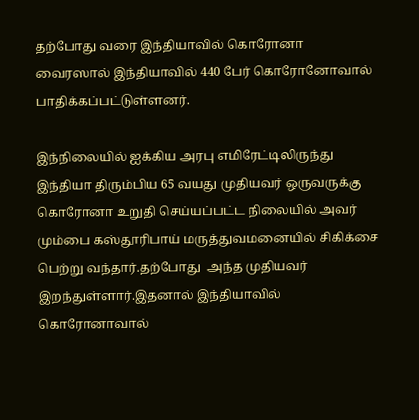தற்போது வரை இந்தியாவில் கொரோனா வைரஸால் இந்தியாவில் 440 பேர் கொரோனோவால் பாதிக்கப்பட்டுள்ளனர்.

இந்நிலையில் ஐக்கிய அரபு எமிரேட்டிலிருந்து இந்தியா திரும்பிய 65 வயது முதியவர் ஒருவருக்கு கொரோனா உறுதி செய்யப்பட்ட நிலையில் அவர் மும்பை கஸ்தூரிபாய் மருத்துவமனையில் சிகிக்சை பெற்று வந்தார்.தற்போது  அந்த முதியவர் இறந்துள்ளார்.இதனால் இந்தியாவில் கொரோனாவால்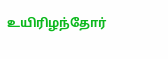உயிரிழந்தோர்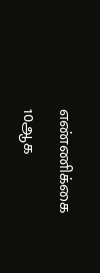எண்ணிக்கை 10ஆக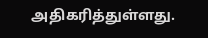அதிகரித்துள்ளது.